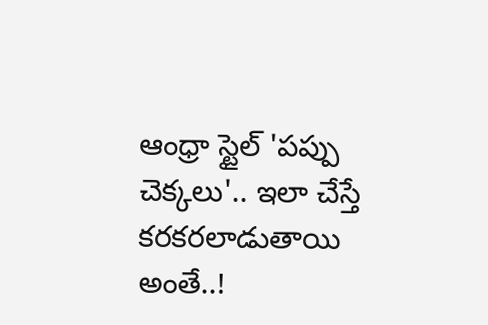ఆంధ్రా స్టైల్ 'పప్పు చెక్కలు'.. ఇలా చేస్తే కరకరలాడుతాయి అంతే..!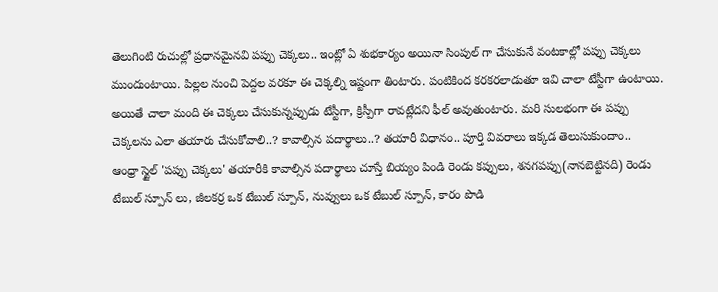తెలుగింటి రుచుల్లో ప్రధానమైనవి పప్పు చెక్కలు.. ఇంట్లో ఏ శుభకార్యం అయినా సింపుల్ గా చేసుకునే వంటకాల్లో పప్పు చెక్కలు ముందుంటాయి. పిల్లల నుంచి పెద్దల వరకూ ఈ చెక్కల్ని ఇష్టంగా తింటారు. పంటికింద కరకరలాడుతూ ఇవి చాలా టేస్టీగా ఉంటాయి. అయితే చాలా మంది ఈ చెక్కలు చేసుకున్నప్పుడు టేస్టీగా, క్రిస్పీగా రావట్లేదని ఫీల్ అవుతుంటారు. మరి సులభంగా ఈ పప్పు చెక్కలను ఎలా తయారు చేసుకోవాలి..? కావాల్సిన పదార్థాలు..? తయారీ విధానం.. పూర్తి వివరాలు ఇక్కడ తెలుసుకుందాం..
ఆంధ్రా స్టైల్ 'పప్పు చెక్కలు' తయారీకి కావాల్సిన పదార్థాలు చూస్తే బియ్యం పిండి రెండు కప్పులు, శనగపప్పు(నానబెట్టినది) రెండు టేబుల్ స్పూన్ లు, జీలకర్ర ఒక టేబుల్ స్పూన్, నువ్వులు ఒక టేబుల్ స్పూన్, కారం పొడి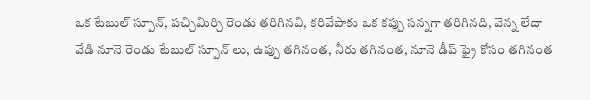ఒక టేబుల్ స్పూన్, పచ్చిమిర్చి రెండు తరిగినవి, కరివేపాకు ఒక కప్పు సన్నగా తరిగినది, వెన్న లేదా వేడి నూనె రెండు టేబుల్ స్పూన్ లు, ఉప్పు తగినంత, నీరు తగినంత, నూనె డీప్ ఫ్రై కోసం తగినంత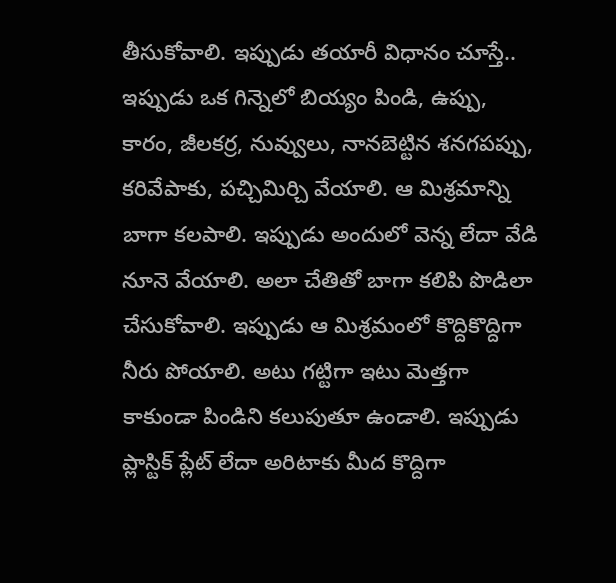తీసుకోవాలి. ఇప్పుడు తయారీ విధానం చూస్తే..
ఇప్పుడు ఒక గిన్నెలో బియ్యం పిండి, ఉప్పు, కారం, జీలకర్ర, నువ్వులు, నానబెట్టిన శనగపప్పు, కరివేపాకు, పచ్చిమిర్చి వేయాలి. ఆ మిశ్రమాన్ని బాగా కలపాలి. ఇప్పుడు అందులో వెన్న లేదా వేడి నూనె వేయాలి. అలా చేతితో బాగా కలిపి పొడిలా చేసుకోవాలి. ఇప్పుడు ఆ మిశ్రమంలో కొద్దికొద్దిగా నీరు పోయాలి. అటు గట్టిగా ఇటు మెత్తగా కాకుండా పిండిని కలుపుతూ ఉండాలి. ఇప్పుడు ప్లాస్టిక్ ప్లేట్ లేదా అరిటాకు మీద కొద్దిగా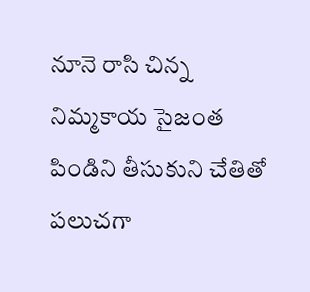నూనె రాసి చిన్న నిమ్మకాయ సైజంత పిండిని తీసుకుని చేతితో పలుచగా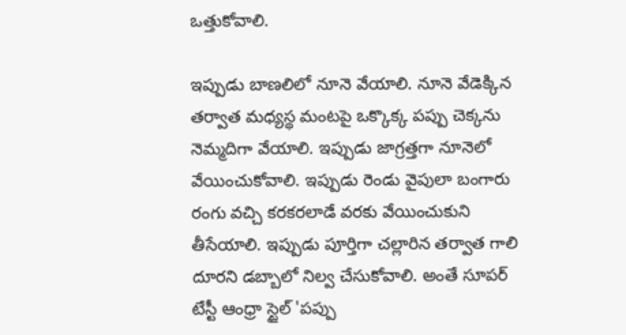ఒత్తుకోవాలి.

ఇప్పుడు బాణలిలో నూనె వేయాలి. నూనె వేడెక్కిన తర్వాత మధ్యస్థ మంటపై ఒక్కొక్క పప్పు చెక్కను నెమ్మదిగా వేయాలి. ఇప్పుడు జాగ్రత్తగా నూనెలో వేయించుకోవాలి. ఇప్పుడు రెండు వైపులా బంగారు రంగు వచ్చి కరకరలాడే వరకు వేయించుకుని తీసేయాలి. ఇప్పుడు పూర్తిగా చల్లారిన తర్వాత గాలి దూరని డబ్బాలో నిల్వ చేసుకోవాలి. అంతే సూపర్ టేస్టీ ఆంధ్రా స్టైల్ 'పప్పు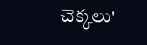చెక్కలు'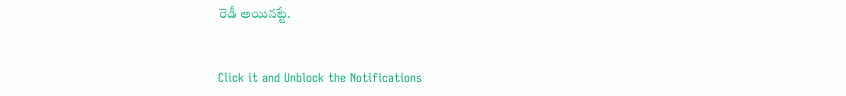రెడీ అయినట్టే.


Click it and Unblock the Notifications